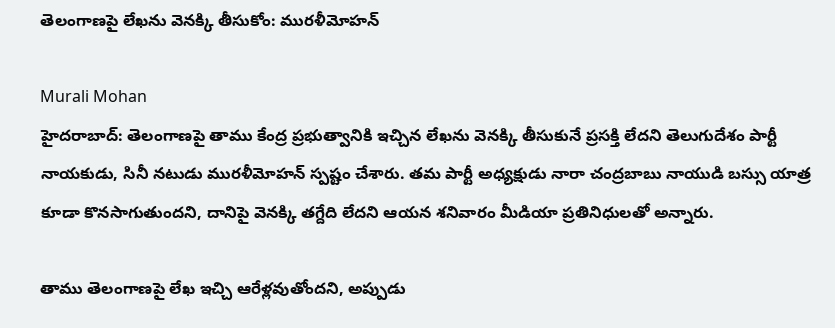తెలంగాణపై లేఖను వెనక్కి తీసుకోం: మురళీమోహన్

Murali Mohan
హైదరాబాద్: తెలంగాణపై తాము కేంద్ర ప్రభుత్వానికి ఇచ్చిన లేఖను వెనక్కి తీసుకునే ప్రసక్తి లేదని తెలుగుదేశం పార్టీ నాయకుడు, సినీ నటుడు మురళీమోహన్ స్పష్టం చేశారు. తమ పార్టీ అధ్యక్షుడు నారా చంద్రబాబు నాయుడి బస్సు యాత్ర కూడా కొనసాగుతుందని, దానిపై వెనక్కి తగ్దేది లేదని ఆయన శనివారం మీడియా ప్రతినిధులతో అన్నారు.

తాము తెలంగాణపై లేఖ ఇచ్చి ఆరేళ్లవుతోందని, అప్పుడు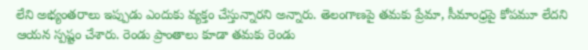లేని అభ్యంతరాలు ఇప్పుడు ఎందుకు వ్యక్తం చేస్తున్నారని అన్నారు. తెలంగాణపై తమకు ప్రేమా, సీమాంధ్రపై కోపమూ లేదని ఆయన స్పష్టం చేశారు. రెండు ప్రాంతాలు కూడా తమకు రెండు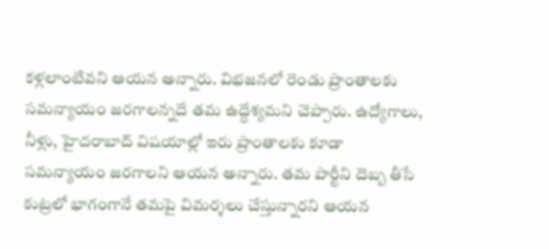కళ్లలాంటివని ఆయన అన్నారు. విభజనలో రెండు ప్రాంతాలకు సమన్యాయం జరగాలన్నదే తమ ఉద్దేశ్యమని చెప్పారు. ఉద్యోగాలు, నీళ్లు, హైదరాబాద్ విషయాల్లో ఇరు ప్రాంతాలకు కూడా సమన్యాయం జరగాలని ఆయన అన్నారు. తమ పార్టీని దెబ్బ తీసే కుట్రలో భాగంగానే తమపై విమర్శలు చేస్తున్నారని ఆయన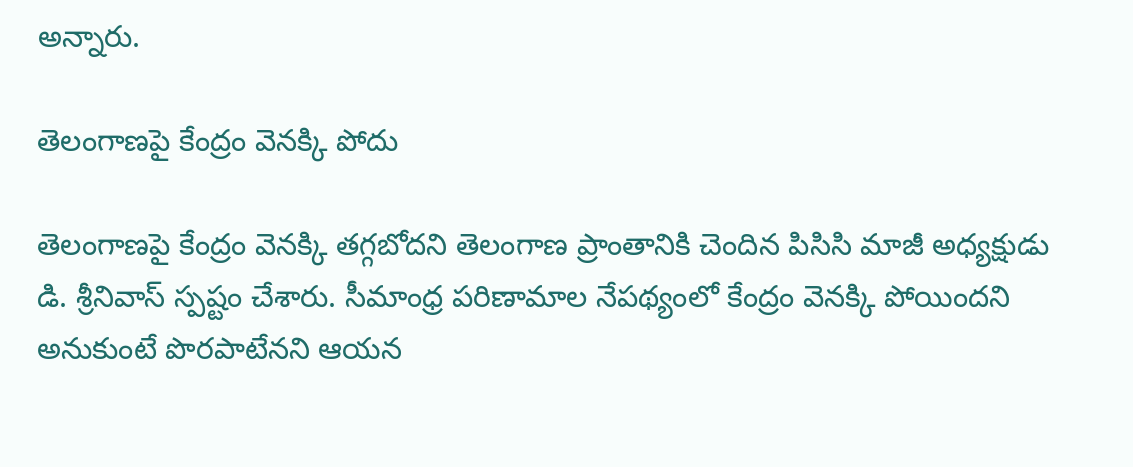అన్నారు.

తెలంగాణపై కేంద్రం వెనక్కి పోదు

తెలంగాణపై కేంద్రం వెనక్కి తగ్గబోదని తెలంగాణ ప్రాంతానికి చెందిన పిసిసి మాజీ అధ్యక్షుడు డి. శ్రీనివాస్ స్పష్టం చేశారు. సీమాంధ్ర పరిణామాల నేపథ్యంలో కేంద్రం వెనక్కి పోయిందని అనుకుంటే పొరపాటేనని ఆయన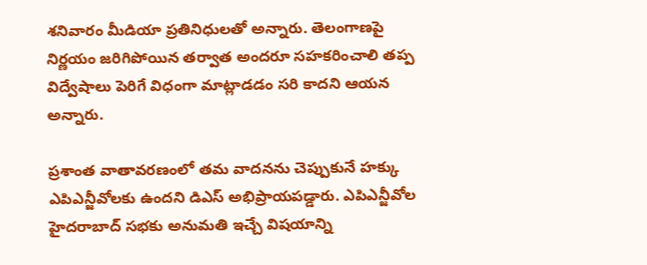శనివారం మీడియా ప్రతినిధులతో అన్నారు. తెలంగాణపై నిర్ణయం జరిగిపోయిన తర్వాత అందరూ సహకరించాలి తప్ప విద్వేషాలు పెరిగే విధంగా మాట్లాడడం సరి కాదని ఆయన అన్నారు.

ప్రశాంత వాతావరణంలో తమ వాదనను చెప్పుకునే హక్కు ఎపిఎన్జీవోలకు ఉందని డిఎస్ అభిప్రాయపడ్డారు. ఎపిఎన్జీవోల హైదరాబాద్ సభకు అనుమతి ఇచ్చే విషయాన్ని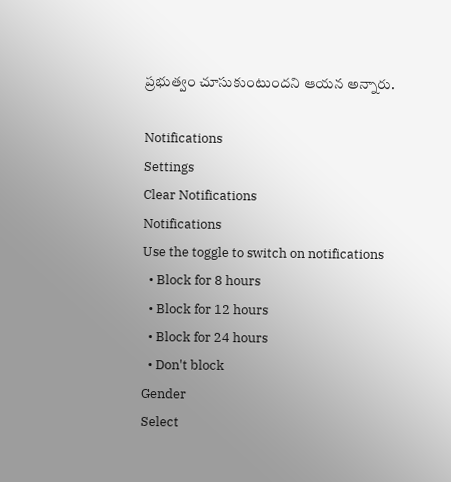ప్రభుత్వం చూసుకుంటుందని ఆయన అన్నారు.

Notifications
Settings
Clear Notifications
Notifications
Use the toggle to switch on notifications
  • Block for 8 hours
  • Block for 12 hours
  • Block for 24 hours
  • Don't block
Gender
Select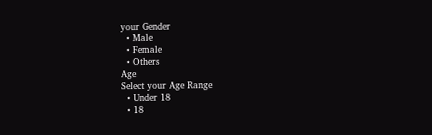your Gender
  • Male
  • Female
  • Others
Age
Select your Age Range
  • Under 18
  • 18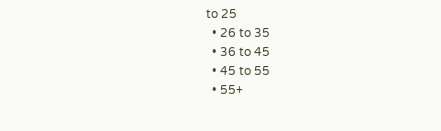to 25
  • 26 to 35
  • 36 to 45
  • 45 to 55
  • 55+